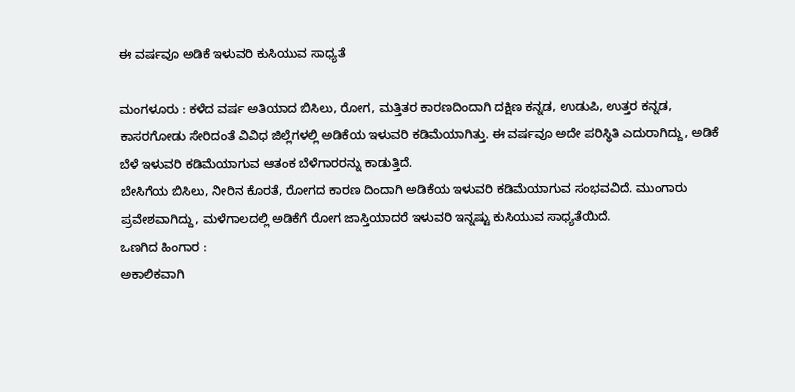ಈ ವರ್ಷವೂ ಅಡಿಕೆ ಇಳುವರಿ ಕುಸಿಯುವ ಸಾಧ್ಯತೆ

ಮಂಗಳೂರು : ಕಳೆದ ವರ್ಷ ಅತಿಯಾದ ಬಿಸಿಲು, ರೋಗ, ಮತ್ತಿತರ ಕಾರಣದಿಂದಾಗಿ ದಕ್ಷಿಣ ಕನ್ನಡ, ಉಡುಪಿ, ಉತ್ತರ ಕನ್ನಡ, ಕಾಸರಗೋಡು ಸೇರಿದಂತೆ ವಿವಿಧ ಜಿಲ್ಲೆಗಳಲ್ಲಿ ಅಡಿಕೆಯ ಇಳುವರಿ ಕಡಿಮೆಯಾಗಿತ್ತು. ಈ ವರ್ಷವೂ ಅದೇ ಪರಿಸ್ಥಿತಿ ಎದುರಾಗಿದ್ದು, ಅಡಿಕೆ ಬೆಳೆ ಇಳುವರಿ ಕಡಿಮೆಯಾಗುವ ಆತಂಕ ಬೆಳೆಗಾರರನ್ನು ಕಾಡುತ್ತಿದೆ.
ಬೇಸಿಗೆಯ ಬಿಸಿಲು, ನೀರಿನ ಕೊರತೆ, ರೋಗದ ಕಾರಣ ದಿಂದಾಗಿ ಅಡಿಕೆಯ ಇಳುವರಿ ಕಡಿಮೆಯಾಗುವ ಸಂಭವವಿದೆ. ಮುಂಗಾರು ಪ್ರವೇಶವಾಗಿದ್ದು, ಮಳೆಗಾಲದಲ್ಲಿ ಅಡಿಕೆಗೆ ರೋಗ ಜಾಸ್ತಿಯಾದರೆ ಇಳುವರಿ ಇನ್ನಷ್ಟು ಕುಸಿಯುವ ಸಾಧ್ಯತೆಯಿದೆ.
ಒಣಗಿದ ಹಿಂಗಾರ :
ಅಕಾಲಿಕವಾಗಿ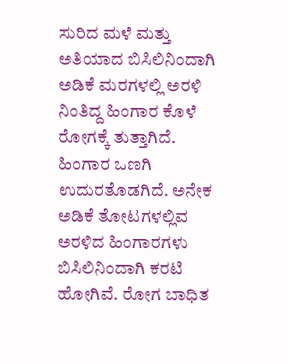ಸುರಿದ ಮಳೆ ಮತ್ತು ಅತಿಯಾದ ಬಿಸಿಲಿನಿಂದಾಗಿ ಅಡಿಕೆ ಮರಗಳಲ್ಲಿ ಅರಳಿ ನಿಂತಿದ್ದ ಹಿಂಗಾರ ಕೊಳೆ ರೋಗಕ್ಕೆ ತುತ್ತಾಗಿದೆ. ಹಿಂಗಾರ ಒಣಗಿ ಉದುರತೊಡಗಿದೆ. ಅನೇಕ ಅಡಿಕೆ ತೋಟಗಳಲ್ಲಿವ ಅರಳಿದ ಹಿಂಗಾರಗಳು ಬಿಸಿಲಿನಿಂದಾಗಿ ಕರಟಿ ಹೋಗಿವೆ. ರೋಗ ಬಾಧಿತ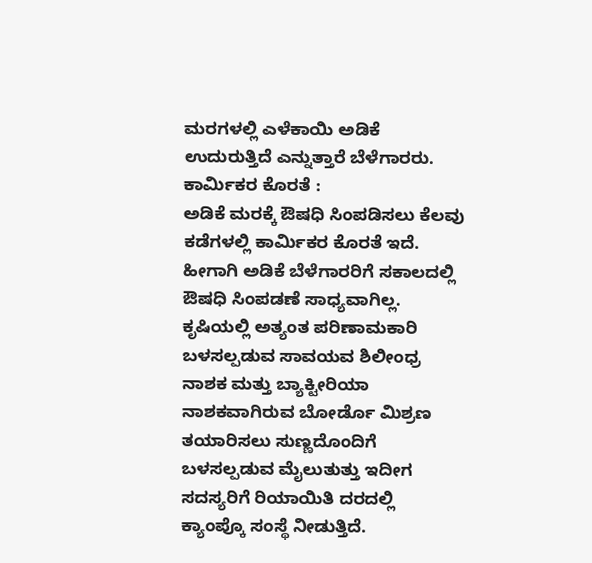ಮರಗಳಲ್ಲಿ ಎಳೆಕಾಯಿ ಅಡಿಕೆ ಉದುರುತ್ತಿದೆ ಎನ್ನುತ್ತಾರೆ ಬೆಳೆಗಾರರು.
ಕಾರ್ಮಿಕರ ಕೊರತೆ :
ಅಡಿಕೆ ಮರಕ್ಕೆ ಔಷಧಿ ಸಿಂಪಡಿಸಲು ಕೆಲವು ಕಡೆಗಳಲ್ಲಿ ಕಾರ್ಮಿಕರ ಕೊರತೆ ಇದೆ. ಹೀಗಾಗಿ ಅಡಿಕೆ ಬೆಳೆಗಾರರಿಗೆ ಸಕಾಲದಲ್ಲಿ ಔಷಧಿ ಸಿಂಪಡಣೆ ಸಾಧ್ಯವಾಗಿಲ್ಲ. ಕೃಷಿಯಲ್ಲಿ ಅತ್ಯಂತ ಪರಿಣಾಮಕಾರಿ ಬಳಸಲ್ಪಡುವ ಸಾವಯವ ಶಿಲೀಂಧ್ರ ನಾಶಕ ಮತ್ತು ಬ್ಯಾಕ್ಟೀರಿಯಾ ನಾಶಕವಾಗಿರುವ ಬೋರ್ಡೊ ಮಿಶ್ರಣ ತಯಾರಿಸಲು ಸುಣ್ಣದೊಂದಿಗೆ ಬಳಸಲ್ಪಡುವ ಮೈಲುತುತ್ತು ಇದೀಗ ಸದಸ್ಯರಿಗೆ ರಿಯಾಯಿತಿ ದರದಲ್ಲಿ ಕ್ಯಾಂಪ್ಕೊ ಸಂಸ್ಥೆ ನೀಡುತ್ತಿದೆ.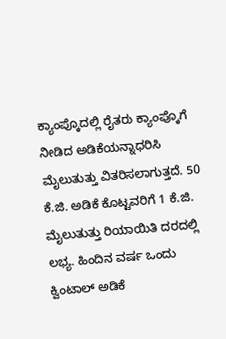ಕ್ಯಾಂಪ್ಕೊದಲ್ಲಿ ರೈತರು ಕ್ಯಾಂಪ್ಕೊಗೆ ನೀಡಿದ ಅಡಿಕೆಯನ್ನಾಧರಿಸಿ ಮೈಲುತುತ್ತು ವಿತರಿಸಲಾಗುತ್ತದೆ. 50 ಕೆ.ಜಿ. ಅಡಿಕೆ ಕೊಟ್ಟವರಿಗೆ 1 ಕೆ.ಜಿ. ಮೈಲುತುತ್ತು ರಿಯಾಯಿತಿ ದರದಲ್ಲಿ ಲಭ್ಯ. ಹಿಂದಿನ ವರ್ಷ ಒಂದು ಕ್ವಿಂಟಾಲ್ ಅಡಿಕೆ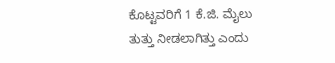ಕೊಟ್ಟವರಿಗೆ 1 ಕೆ.ಜಿ. ಮೈಲು ತುತ್ತು ನೀಡಲಾಗಿತ್ತು ಎಂದು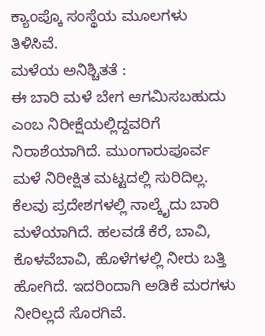ಕ್ಯಾಂಪ್ಕೊ ಸಂಸ್ಥೆಯ ಮೂಲಗಳು ತಿಳಿಸಿವೆ.
ಮಳೆಯ ಅನಿಶ್ಚಿತತೆ :
ಈ ಬಾರಿ ಮಳೆ ಬೇಗ ಆಗಮಿಸಬಹುದು ಎಂಬ ನಿರೀಕ್ಷೆಯಲ್ಲಿದ್ದವರಿಗೆ ನಿರಾಶೆಯಾಗಿದೆ. ಮುಂಗಾರುಪೂರ್ವ ಮಳೆ ನಿರೀಕ್ಷಿತ ಮಟ್ಟದಲ್ಲಿ ಸುರಿದಿಲ್ಲ. ಕೆಲವು ಪ್ರದೇಶಗಳಲ್ಲಿ ನಾಲ್ಕೈದು ಬಾರಿ ಮಳೆಯಾಗಿದೆ. ಹಲವಡೆ ಕೆರೆ, ಬಾವಿ, ಕೊಳವೆಬಾವಿ, ಹೊಳೆಗಳಲ್ಲಿ ನೀರು ಬತ್ತಿ ಹೋಗಿದೆ. ಇದರಿಂದಾಗಿ ಅಡಿಕೆ ಮರಗಳು ನೀರಿಲ್ಲದೆ ಸೊರಗಿವೆ.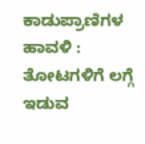ಕಾಡುಪ್ರಾಣಿಗಳ ಹಾವಳಿ :
ತೋಟಗಳಿಗೆ ಲಗ್ಗೆ ಇಡುವ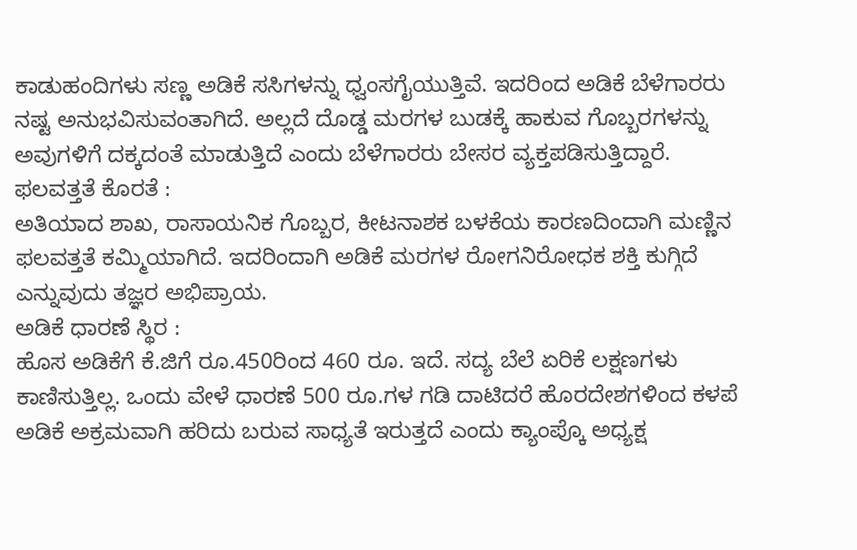ಕಾಡುಹಂದಿಗಳು ಸಣ್ಣ ಅಡಿಕೆ ಸಸಿಗಳನ್ನು ಧ್ವಂಸಗೈಯುತ್ತಿವೆ. ಇದರಿಂದ ಅಡಿಕೆ ಬೆಳೆಗಾರರು ನಷ್ಟ ಅನುಭವಿಸುವಂತಾಗಿದೆ. ಅಲ್ಲದೆ ದೊಡ್ಡ ಮರಗಳ ಬುಡಕ್ಕೆ ಹಾಕುವ ಗೊಬ್ಬರಗಳನ್ನು ಅವುಗಳಿಗೆ ದಕ್ಕದಂತೆ ಮಾಡುತ್ತಿದೆ ಎಂದು ಬೆಳೆಗಾರರು ಬೇಸರ ವ್ಯಕ್ತಪಡಿಸುತ್ತಿದ್ದಾರೆ.
ಫಲವತ್ತತೆ ಕೊರತೆ :
ಅತಿಯಾದ ಶಾಖ, ರಾಸಾಯನಿಕ ಗೊಬ್ಬರ, ಕೀಟನಾಶಕ ಬಳಕೆಯ ಕಾರಣದಿಂದಾಗಿ ಮಣ್ಣಿನ ಫಲವತ್ತತೆ ಕಮ್ಮಿಯಾಗಿದೆ. ಇದರಿಂದಾಗಿ ಅಡಿಕೆ ಮರಗಳ ರೋಗನಿರೋಧಕ ಶಕ್ತಿ ಕುಗ್ಗಿದೆ ಎನ್ನುವುದು ತಜ್ಞರ ಅಭಿಪ್ರಾಯ.
ಅಡಿಕೆ ಧಾರಣೆ ಸ್ಥಿರ :
ಹೊಸ ಅಡಿಕೆಗೆ ಕೆ.ಜಿಗೆ ರೂ.450ರಿಂದ 460 ರೂ. ಇದೆ. ಸದ್ಯ ಬೆಲೆ ಏರಿಕೆ ಲಕ್ಷಣಗಳು ಕಾಣಿಸುತ್ತಿಲ್ಲ. ಒಂದು ವೇಳೆ ಧಾರಣೆ 500 ರೂ.ಗಳ ಗಡಿ ದಾಟಿದರೆ ಹೊರದೇಶಗಳಿಂದ ಕಳಪೆ ಅಡಿಕೆ ಅಕ್ರಮವಾಗಿ ಹರಿದು ಬರುವ ಸಾಧ್ಯತೆ ಇರುತ್ತದೆ ಎಂದು ಕ್ಯಾಂಪ್ಕೊ ಅಧ್ಯಕ್ಷ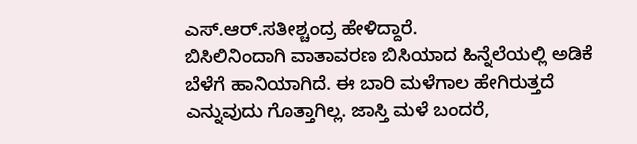ಎಸ್.ಆರ್.ಸತೀಶ್ಚಂದ್ರ ಹೇಳಿದ್ದಾರೆ.
ಬಿಸಿಲಿನಿಂದಾಗಿ ವಾತಾವರಣ ಬಿಸಿಯಾದ ಹಿನ್ನೆಲೆಯಲ್ಲಿ ಅಡಿಕೆ ಬೆಳೆಗೆ ಹಾನಿಯಾಗಿದೆ. ಈ ಬಾರಿ ಮಳೆಗಾಲ ಹೇಗಿರುತ್ತದೆ ಎನ್ನುವುದು ಗೊತ್ತಾಗಿಲ್ಲ. ಜಾಸ್ತಿ ಮಳೆ ಬಂದರೆ,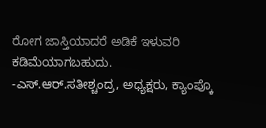ರೋಗ ಜಾಸ್ತಿಯಾದರೆ ಅಡಿಕೆ ಇಳುವರಿ ಕಡಿಮೆಯಾಗಬಹುದು.
-ಎಸ್.ಆರ್.ಸತೀಶ್ಚಂದ್ರ, ಅಧ್ಯಕ್ಷರು, ಕ್ಯಾಂಪ್ಕೊ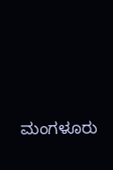ಮಂಗಳೂರು